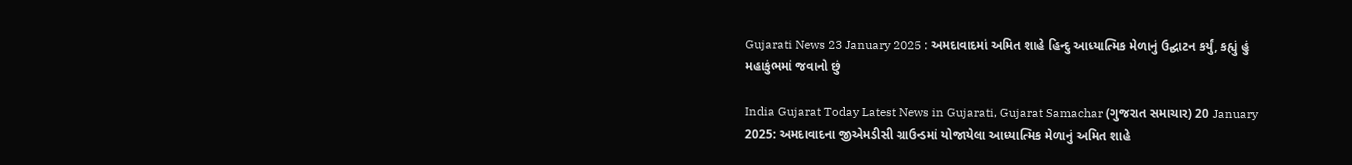Gujarati News 23 January 2025 : અમદાવાદમાં અમિત શાહે હિન્દુ આધ્યાત્મિક મેળાનું ઉદ્ઘાટન કર્યું, કહ્યું હું મહાકુંભમાં જવાનો છું

India Gujarat Today Latest News in Gujarati, Gujarat Samachar (ગુજરાત સમાચાર) 20 January 2025: અમદાવાદના જીએમડીસી ગ્રાઉન્ડમાં યોજાયેલા આધ્યાત્મિક મેળાનું અમિત શાહે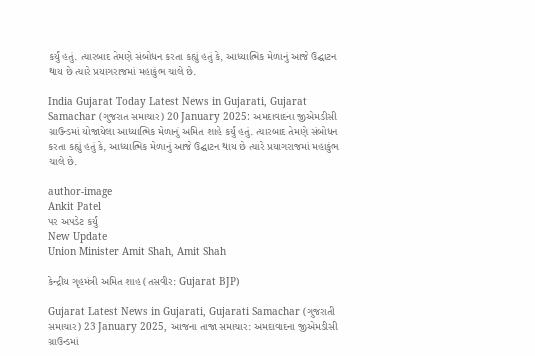કર્યું હતું. ત્યારબાદ તેમણે સંબોધન કરતા કહ્યું હતું કે, આધ્યાત્મિક મેળાનું આજે ઉદ્ઘાટન થાય છે ત્યારે પ્રયાગરાજમાં મહાકુંભ ચાલે છે.

India Gujarat Today Latest News in Gujarati, Gujarat Samachar (ગુજરાત સમાચાર) 20 January 2025: અમદાવાદના જીએમડીસી ગ્રાઉન્ડમાં યોજાયેલા આધ્યાત્મિક મેળાનું અમિત શાહે કર્યું હતું. ત્યારબાદ તેમણે સંબોધન કરતા કહ્યું હતું કે, આધ્યાત્મિક મેળાનું આજે ઉદ્ઘાટન થાય છે ત્યારે પ્રયાગરાજમાં મહાકુંભ ચાલે છે.

author-image
Ankit Patel
પર અપડેટ કર્યું
New Update
Union Minister Amit Shah, Amit Shah

કેન્દ્રીય ગૃહમંત્રી અમિત શાહ (તસવીર: Gujarat BJP)

Gujarat Latest News in Gujarati, Gujarati Samachar (ગુજરાતી સમાચાર) 23 January 2025, આજના તાજા સમાચાર: અમદાવાદના જીએમડીસી ગ્રાઉન્ડમાં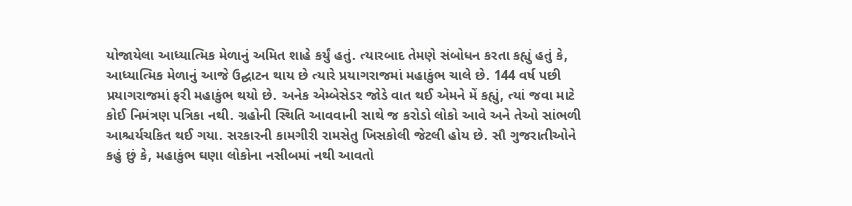યોજાયેલા આધ્યાત્મિક મેળાનું અમિત શાહે કર્યું હતું. ત્યારબાદ તેમણે સંબોધન કરતા કહ્યું હતું કે, આધ્યાત્મિક મેળાનું આજે ઉદ્ઘાટન થાય છે ત્યારે પ્રયાગરાજમાં મહાકુંભ ચાલે છે. 144 વર્ષ પછી પ્રયાગરાજમાં ફરી મહાકુંભ થયો છે. અનેક એમ્બેસેડર જોડે વાત થઈ એમને મેં કહ્યું, ત્યાં જવા માટે કોઈ નિમંત્રણ પત્રિકા નથી. ગ્રહોની સ્થિતિ આવવાની સાથે જ કરોડો લોકો આવે અને તેઓ સાંભળી આશ્ચર્યચકિત થઈ ગયા. સરકારની કામગીરી રામસેતુ ખિસકોલી જેટલી હોય છે. સૌ ગુજરાતીઓને કહું છું કે, મહાકુંભ ઘણા લોકોના નસીબમાં નથી આવતો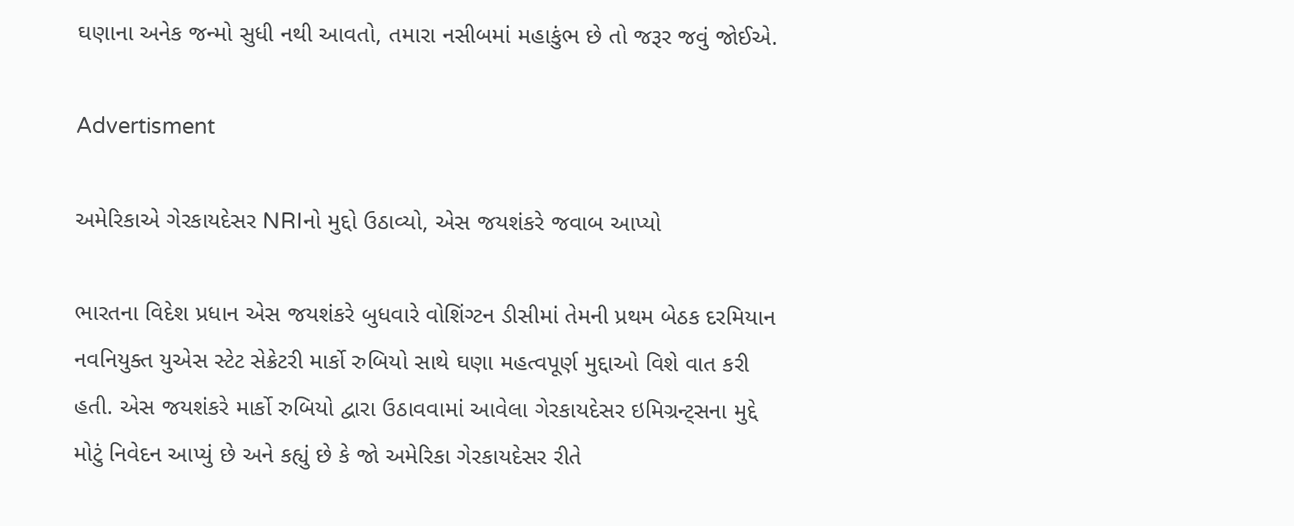ઘણાના અનેક જન્મો સુધી નથી આવતો, તમારા નસીબમાં મહાકુંભ છે તો જરૂર જવું જોઈએ.

Advertisment

અમેરિકાએ ગેરકાયદેસર NRIનો મુદ્દો ઉઠાવ્યો, એસ જયશંકરે જવાબ આપ્યો

ભારતના વિદેશ પ્રધાન એસ જયશંકરે બુધવારે વોશિંગ્ટન ડીસીમાં તેમની પ્રથમ બેઠક દરમિયાન નવનિયુક્ત યુએસ સ્ટેટ સેક્રેટરી માર્કો રુબિયો સાથે ઘણા મહત્વપૂર્ણ મુદ્દાઓ વિશે વાત કરી હતી. એસ જયશંકરે માર્કો રુબિયો દ્વારા ઉઠાવવામાં આવેલા ગેરકાયદેસર ઇમિગ્રન્ટ્સના મુદ્દે મોટું નિવેદન આપ્યું છે અને કહ્યું છે કે જો અમેરિકા ગેરકાયદેસર રીતે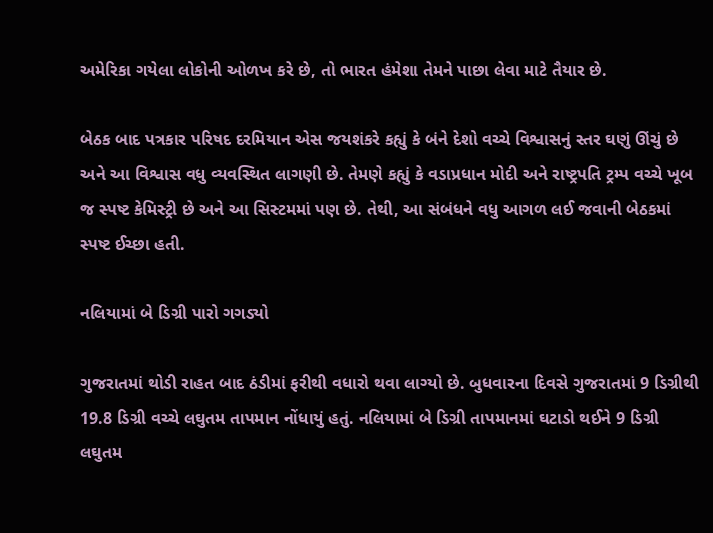અમેરિકા ગયેલા લોકોની ઓળખ કરે છે, તો ભારત હંમેશા તેમને પાછા લેવા માટે તૈયાર છે.

બેઠક બાદ પત્રકાર પરિષદ દરમિયાન એસ જયશંકરે કહ્યું કે બંને દેશો વચ્ચે વિશ્વાસનું સ્તર ઘણું ઊંચું છે અને આ વિશ્વાસ વધુ વ્યવસ્થિત લાગણી છે. તેમણે કહ્યું કે વડાપ્રધાન મોદી અને રાષ્ટ્રપતિ ટ્રમ્પ વચ્ચે ખૂબ જ સ્પષ્ટ કેમિસ્ટ્રી છે અને આ સિસ્ટમમાં પણ છે. તેથી, આ સંબંધને વધુ આગળ લઈ જવાની બેઠકમાં સ્પષ્ટ ઈચ્છા હતી.

નલિયામાં બે ડિગ્રી પારો ગગડ્યો

ગુજરાતમાં થોડી રાહત બાદ ઠંડીમાં ફરીથી વધારો થવા લાગ્યો છે. બુધવારના દિવસે ગુજરાતમાં 9 ડિગ્રીથી 19.8 ડિગ્રી વચ્ચે લઘુતમ તાપમાન નોંધાયું હતું. નલિયામાં બે ડિગ્રી તાપમાનમાં ઘટાડો થઈને 9 ડિગ્રી લઘુતમ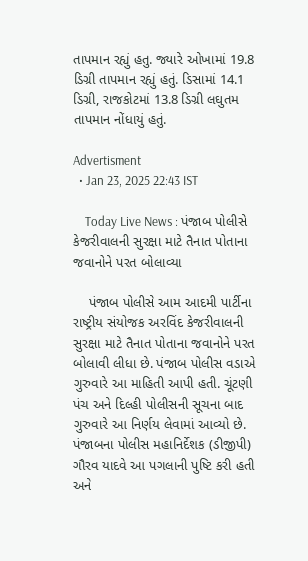તાપમાન રહ્યું હતુ. જ્યારે ઓખામાં 19.8 ડિગ્રી તાપમાન રહ્યું હતું. ડિસામાં 14.1 ડિગ્રી, રાજકોટમાં 13.8 ડિગ્રી લઘુતમ તાપમાન નોંધાયું હતું.

Advertisment
  • Jan 23, 2025 22:43 IST

    Today Live News : પંજાબ પોલીસે કેજરીવાલની સુરક્ષા માટે તૈનાત પોતાના જવાનોને પરત બોલાવ્યા

    પંજાબ પોલીસે આમ આદમી પાર્ટીના રાષ્ટ્રીય સંયોજક અરવિંદ કેજરીવાલની સુરક્ષા માટે તૈનાત પોતાના જવાનોને પરત બોલાવી લીધા છે. પંજાબ પોલીસ વડાએ ગુરુવારે આ માહિતી આપી હતી. ચૂંટણી પંચ અને દિલ્હી પોલીસની સૂચના બાદ ગુરુવારે આ નિર્ણય લેવામાં આવ્યો છે. પંજાબના પોલીસ મહાનિર્દેશક (ડીજીપી) ગૌરવ યાદવે આ પગલાની પુષ્ટિ કરી હતી અને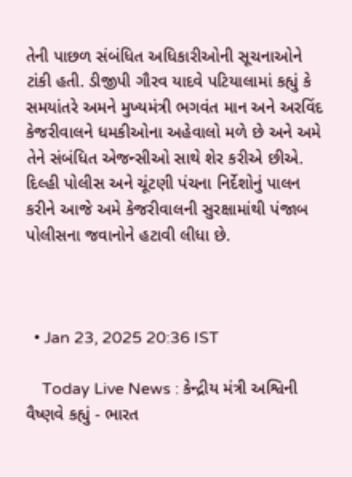તેની પાછળ સંબંધિત અધિકારીઓની સૂચનાઓને ટાંકી હતી. ડીજીપી ગૌરવ યાદવે પટિયાલામાં કહ્યું કે સમયાંતરે અમને મુખ્યમંત્રી ભગવંત માન અને અરવિંદ કેજરીવાલને ધમકીઓના અહેવાલો મળે છે અને અમે તેને સંબંધિત એજન્સીઓ સાથે શેર કરીએ છીએ. દિલ્હી પોલીસ અને ચૂંટણી પંચના નિર્દેશોનું પાલન કરીને આજે અમે કેજરીવાલની સુરક્ષામાંથી પંજાબ પોલીસના જવાનોને હટાવી લીધા છે.



  • Jan 23, 2025 20:36 IST

    Today Live News : કેન્દ્રીય મંત્રી અશ્વિની વૈષ્ણવે કહ્યું - ભારત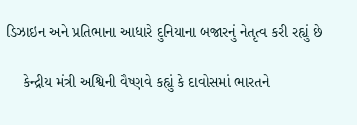ડિઝાઇન અને પ્રતિભાના આધારે દુનિયાના બજારનું નેતૃત્વ કરી રહ્યું છે

    કેન્દ્રીય મંત્રી અશ્વિની વૈષ્ણવે કહ્યું કે દાવોસમાં ભારતને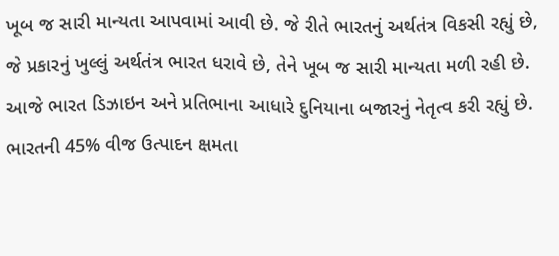ખૂબ જ સારી માન્યતા આપવામાં આવી છે. જે રીતે ભારતનું અર્થતંત્ર વિકસી રહ્યું છે, જે પ્રકારનું ખુલ્લું અર્થતંત્ર ભારત ધરાવે છે, તેને ખૂબ જ સારી માન્યતા મળી રહી છે. આજે ભારત ડિઝાઇન અને પ્રતિભાના આધારે દુનિયાના બજારનું નેતૃત્વ કરી રહ્યું છે. ભારતની 45% વીજ ઉત્પાદન ક્ષમતા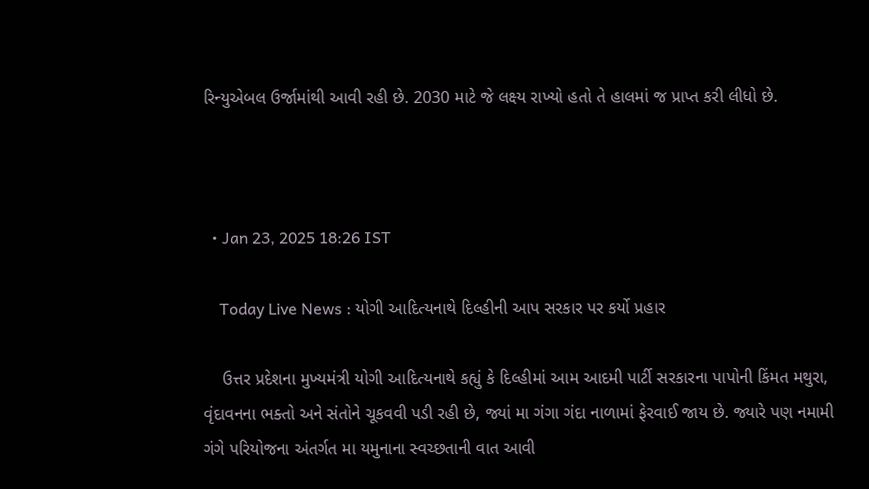રિન્યુએબલ ઉર્જામાંથી આવી રહી છે. 2030 માટે જે લક્ષ્ય રાખ્યો હતો તે હાલમાં જ પ્રાપ્ત કરી લીધો છે.



  • Jan 23, 2025 18:26 IST

    Today Live News : યોગી આદિત્યનાથે દિલ્હીની આપ સરકાર પર કર્યો પ્રહાર

    ઉત્તર પ્રદેશના મુખ્યમંત્રી યોગી આદિત્યનાથે કહ્યું કે દિલ્હીમાં આમ આદમી પાર્ટી સરકારના પાપોની કિંમત મથુરા, વૃંદાવનના ભક્તો અને સંતોને ચૂકવવી પડી રહી છે, જ્યાં મા ગંગા ગંદા નાળામાં ફેરવાઈ જાય છે. જ્યારે પણ નમામી ગંગે પરિયોજના અંતર્ગત મા યમુનાના સ્વચ્છતાની વાત આવી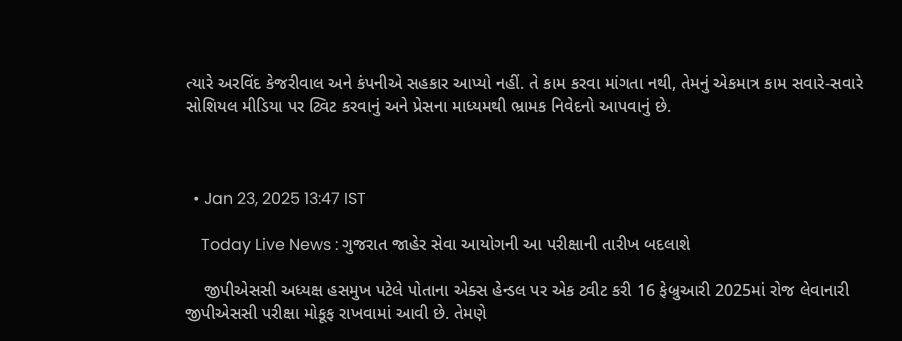ત્યારે અરવિંદ કેજરીવાલ અને કંપનીએ સહકાર આપ્યો નહીં. તે કામ કરવા માંગતા નથી, તેમનું એકમાત્ર કામ સવારે-સવારે સોશિયલ મીડિયા પર ટ્વિટ કરવાનું અને પ્રેસના માધ્યમથી ભ્રામક નિવેદનો આપવાનું છે.



  • Jan 23, 2025 13:47 IST

    Today Live News : ગુજરાત જાહેર સેવા આયોગની આ પરીક્ષાની તારીખ બદલાશે

    જીપીએસસી અધ્યક્ષ હસમુખ પટેલે પોતાના એક્સ હેન્ડલ પર એક ટ્વીટ કરી 16 ફેબ્રુઆરી 2025માં રોજ લેવાનારી જીપીએસસી પરીક્ષા મોકૂફ રાખવામાં આવી છે. તેમણે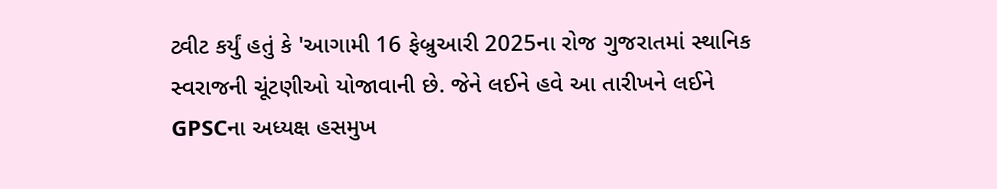ટ્વીટ કર્યું હતું કે 'આગામી 16 ફેબ્રુઆરી 2025ના રોજ ગુજરાતમાં સ્થાનિક સ્વરાજની ચૂંટણીઓ યોજાવાની છે. જેને લઈને હવે આ તારીખને લઈને GPSCના અધ્યક્ષ હસમુખ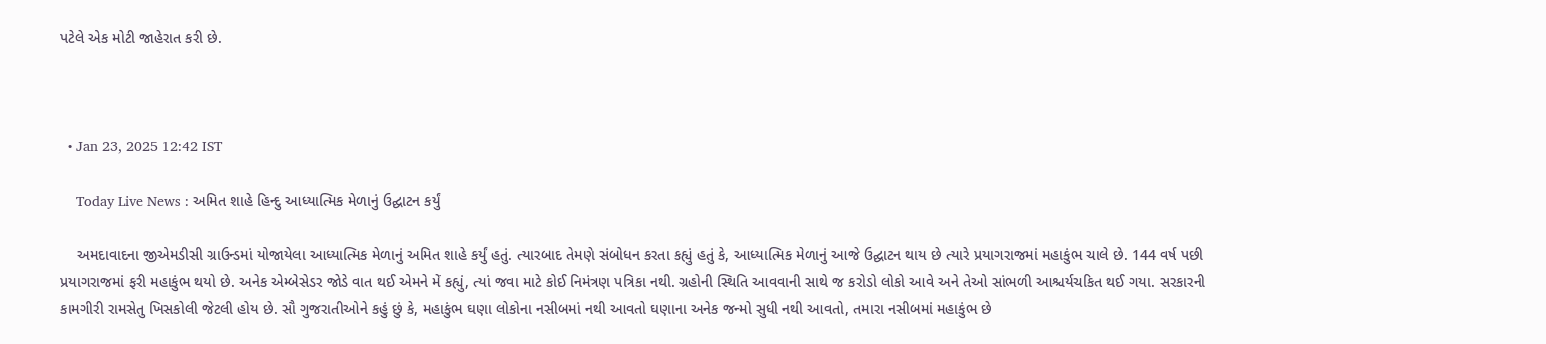પટેલે એક મોટી જાહેરાત કરી છે.



  • Jan 23, 2025 12:42 IST

    Today Live News : અમિત શાહે હિન્દુ આધ્યાત્મિક મેળાનું ઉદ્ઘાટન કર્યું

    અમદાવાદના જીએમડીસી ગ્રાઉન્ડમાં યોજાયેલા આધ્યાત્મિક મેળાનું અમિત શાહે કર્યું હતું. ત્યારબાદ તેમણે સંબોધન કરતા કહ્યું હતું કે, આધ્યાત્મિક મેળાનું આજે ઉદ્ઘાટન થાય છે ત્યારે પ્રયાગરાજમાં મહાકુંભ ચાલે છે. 144 વર્ષ પછી પ્રયાગરાજમાં ફરી મહાકુંભ થયો છે. અનેક એમ્બેસેડર જોડે વાત થઈ એમને મેં કહ્યું, ત્યાં જવા માટે કોઈ નિમંત્રણ પત્રિકા નથી. ગ્રહોની સ્થિતિ આવવાની સાથે જ કરોડો લોકો આવે અને તેઓ સાંભળી આશ્ચર્યચકિત થઈ ગયા. સરકારની કામગીરી રામસેતુ ખિસકોલી જેટલી હોય છે. સૌ ગુજરાતીઓને કહું છું કે, મહાકુંભ ઘણા લોકોના નસીબમાં નથી આવતો ઘણાના અનેક જન્મો સુધી નથી આવતો, તમારા નસીબમાં મહાકુંભ છે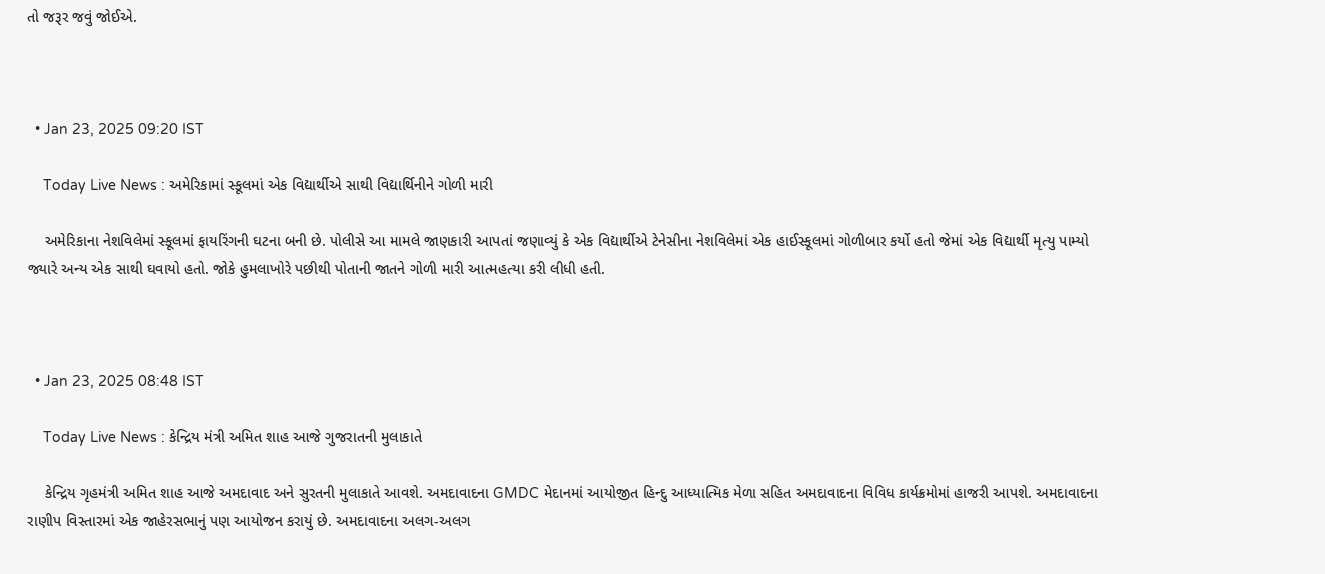તો જરૂર જવું જોઈએ.



  • Jan 23, 2025 09:20 IST

    Today Live News : અમેરિકામાં સ્કૂલમાં એક વિદ્યાર્થીએ સાથી વિદ્યાર્થિનીને ગોળી મારી

    અમેરિકાના નેશવિલેમાં સ્કૂલમાં ફાયરિંગની ઘટના બની છે. પોલીસે આ મામલે જાણકારી આપતાં જણાવ્યું કે એક વિદ્યાર્થીએ ટેનેસીના નેશવિલેમાં એક હાઈસ્કૂલમાં ગોળીબાર કર્યો હતો જેમાં એક વિદ્યાર્થી મૃત્યુ પામ્યો જ્યારે અન્ય એક સાથી ઘવાયો હતો. જોકે હુમલાખોરે પછીથી પોતાની જાતને ગોળી મારી આત્મહત્યા કરી લીધી હતી.



  • Jan 23, 2025 08:48 IST

    Today Live News : કેન્દ્રિય મંત્રી અમિત શાહ આજે ગુજરાતની મુલાકાતે

    કેન્દ્રિય ગૃહમંત્રી અમિત શાહ આજે અમદાવાદ અને સુરતની મુલાકાતે આવશે. અમદાવાદના GMDC મેદાનમાં આયોજીત હિન્દુ આધ્યાત્મિક મેળા સહિત અમદાવાદના વિવિધ કાર્યક્રમોમાં હાજરી આપશે. અમદાવાદના રાણીપ વિસ્તારમાં એક જાહેરસભાનું પણ આયોજન કરાયું છે. અમદાવાદના અલગ-અલગ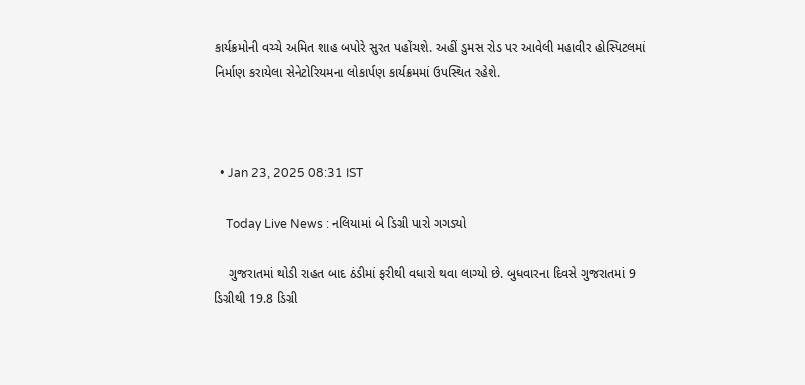કાર્યક્રમોની વચ્ચે અમિત શાહ બપોરે સુરત પહોંચશે. અહીં ડુમસ રોડ પર આવેલી મહાવીર હોસ્પિટલમાં નિર્માણ કરાયેલા સેનેટોરિયમના લોકાર્પણ કાર્યક્રમમાં ઉપસ્થિત રહેશે.



  • Jan 23, 2025 08:31 IST

    Today Live News : નલિયામાં બે ડિગ્રી પારો ગગડ્યો

    ગુજરાતમાં થોડી રાહત બાદ ઠંડીમાં ફરીથી વધારો થવા લાગ્યો છે. બુધવારના દિવસે ગુજરાતમાં 9 ડિગ્રીથી 19.8 ડિગ્રી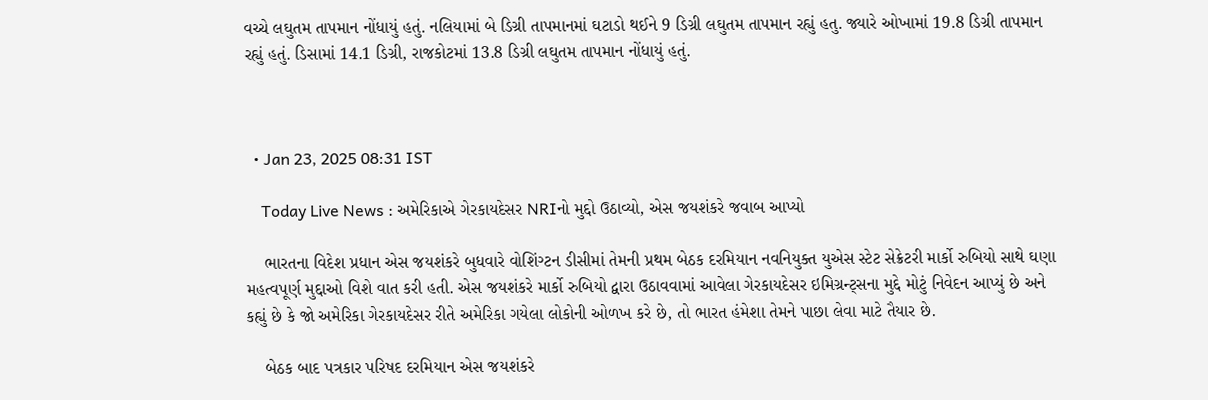વચ્ચે લઘુતમ તાપમાન નોંધાયું હતું. નલિયામાં બે ડિગ્રી તાપમાનમાં ઘટાડો થઈને 9 ડિગ્રી લઘુતમ તાપમાન રહ્યું હતુ. જ્યારે ઓખામાં 19.8 ડિગ્રી તાપમાન રહ્યું હતું. ડિસામાં 14.1 ડિગ્રી, રાજકોટમાં 13.8 ડિગ્રી લઘુતમ તાપમાન નોંધાયું હતું.



  • Jan 23, 2025 08:31 IST

    Today Live News : અમેરિકાએ ગેરકાયદેસર NRIનો મુદ્દો ઉઠાવ્યો, એસ જયશંકરે જવાબ આપ્યો

    ભારતના વિદેશ પ્રધાન એસ જયશંકરે બુધવારે વોશિંગ્ટન ડીસીમાં તેમની પ્રથમ બેઠક દરમિયાન નવનિયુક્ત યુએસ સ્ટેટ સેક્રેટરી માર્કો રુબિયો સાથે ઘણા મહત્વપૂર્ણ મુદ્દાઓ વિશે વાત કરી હતી. એસ જયશંકરે માર્કો રુબિયો દ્વારા ઉઠાવવામાં આવેલા ગેરકાયદેસર ઇમિગ્રન્ટ્સના મુદ્દે મોટું નિવેદન આપ્યું છે અને કહ્યું છે કે જો અમેરિકા ગેરકાયદેસર રીતે અમેરિકા ગયેલા લોકોની ઓળખ કરે છે, તો ભારત હંમેશા તેમને પાછા લેવા માટે તૈયાર છે.

    બેઠક બાદ પત્રકાર પરિષદ દરમિયાન એસ જયશંકરે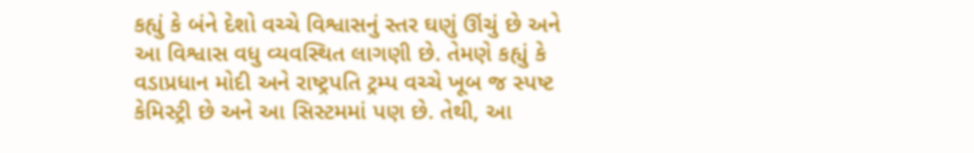કહ્યું કે બંને દેશો વચ્ચે વિશ્વાસનું સ્તર ઘણું ઊંચું છે અને આ વિશ્વાસ વધુ વ્યવસ્થિત લાગણી છે. તેમણે કહ્યું કે વડાપ્રધાન મોદી અને રાષ્ટ્રપતિ ટ્રમ્પ વચ્ચે ખૂબ જ સ્પષ્ટ કેમિસ્ટ્રી છે અને આ સિસ્ટમમાં પણ છે. તેથી, આ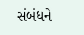સંબંધને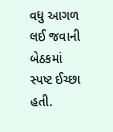વધુ આગળ લઈ જવાની બેઠકમાં સ્પષ્ટ ઈચ્છા હતી.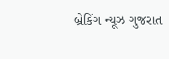બ્રેકિંગ ન્યૂઝ ગુજરાત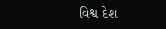વિશ્વ દેશ